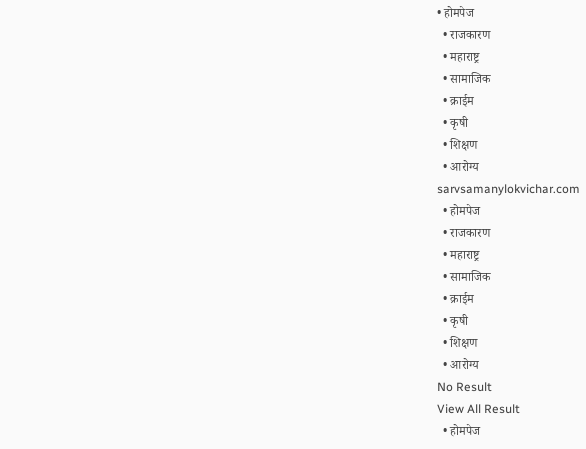• होमपेज
  • राजकारण
  • महाराष्ट्र
  • सामाजिक
  • क्राईम
  • कृषी
  • शिक्षण
  • आरोग्य
sarvsamanylokvichar.com
  • होमपेज
  • राजकारण
  • महाराष्ट्र
  • सामाजिक
  • क्राईम
  • कृषी
  • शिक्षण
  • आरोग्य
No Result
View All Result
  • होमपेज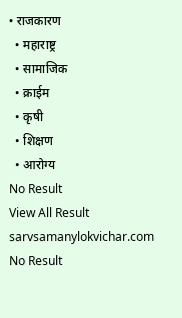• राजकारण
  • महाराष्ट्र
  • सामाजिक
  • क्राईम
  • कृषी
  • शिक्षण
  • आरोग्य
No Result
View All Result
sarvsamanylokvichar.com
No Result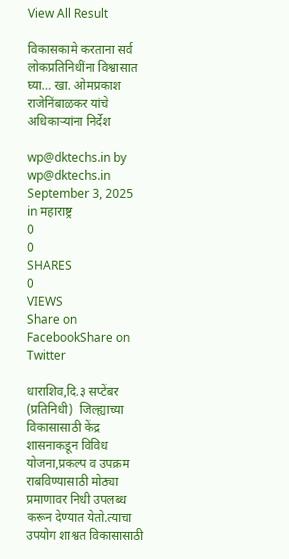View All Result

विकासकामे करताना सर्व लोकप्रतिनिधींना विश्वासात घ्या… खा. ओमप्रकाश राजेनिंबाळकर यांचे अधिकाऱ्यांना निर्देश

wp@dktechs.in by wp@dktechs.in
September 3, 2025
in महाराष्ट्र
0
0
SHARES
0
VIEWS
Share on FacebookShare on Twitter

धाराशिव,दि.३ सप्टेंबर (प्रतिनिधी)  जिल्ह्याच्या विकासासाठी केंद्र शासनाकडून विविध योजना,प्रकल्प व उपक्रम राबविण्यासाठी मोठ्या प्रमाणावर निधी उपलब्ध करून देण्यात येतो.त्याचा उपयोग शाश्वत विकासासाठी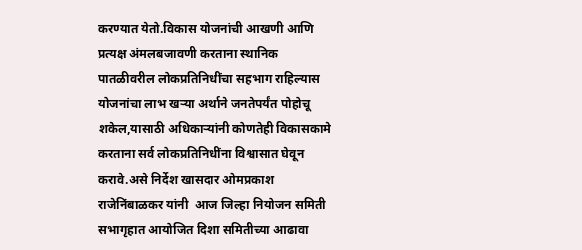करण्यात येतो.विकास योजनांची आखणी आणि प्रत्यक्ष अंमलबजावणी करताना स्थानिक पातळीवरील लोकप्रतिनिधींचा सहभाग राहिल्यास योजनांचा लाभ खऱ्या अर्थाने जनतेपर्यंत पोहोचू शकेल,यासाठी अधिकाऱ्यांनी कोणतेही विकासकामे करताना सर्व लोकप्रतिनिधींना विश्वासात घेवून  करावे.असे निर्देश खासदार ओमप्रकाश राजेनिंबाळकर यांनी  आज जिल्हा नियोजन समिती सभागृहात आयोजित दिशा समितीच्या आढावा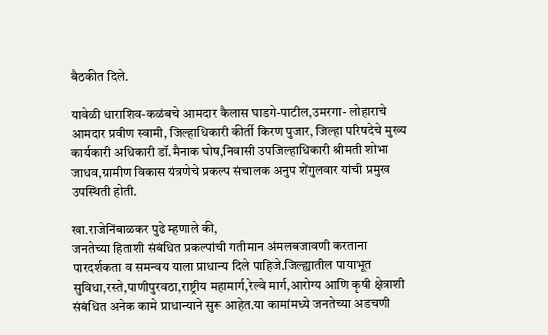बैठकीत दिले.

यावेळी धाराशिव-कळंबचे आमदार कैलास घाडगे-पाटील,उमरगा- लोहाराचे आमदार प्रवीण स्वामी, जिल्हाधिकारी कीर्ती किरण पुजार, जिल्हा परिषदेचे मुख्य कार्यकारी अधिकारी डॉ.मैनाक घोष,निवासी उपजिल्हाधिकारी श्रीमती शोभा जाधव,ग्रामीण विकास यंत्रणेचे प्रकल्प संचालक अनुप शेंगुलवार यांची प्रमुख उपस्थिती होती.

खा.राजेनिंबाळकर पुढे म्हणाले की,
जनतेच्या हिताशी संबंधित प्रकल्पांची गतीमान अंमलबजावणी करताना पारदर्शकता व समन्वय याला प्राधान्य दिले पाहिजे.जिल्ह्यातील पायाभूत सुविधा,रस्ते,पाणीपुरवठा,राष्ट्रीय महामार्ग,रेल्वे मार्ग,आरोग्य आणि कृषी क्षेत्राशी संबंधित अनेक कामे प्राधान्याने सुरू आहेत.या कामांमध्ये जनतेच्या अडचणी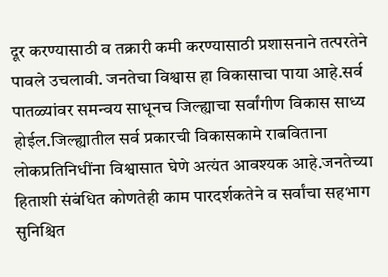दूर करण्यासाठी व तक्रारी कमी करण्यासाठी प्रशासनाने तत्परतेने पावले उचलावी. जनतेचा विश्वास हा विकासाचा पाया आहे.सर्व पातळ्यांवर समन्वय साधूनच जिल्ह्याचा सर्वांगीण विकास साध्य होईल.जिल्ह्यातील सर्व प्रकारची विकासकामे राबविताना लोकप्रतिनिधींना विश्वासात घेणे अत्यंत आवश्यक आहे.जनतेच्या हिताशी संबंधित कोणतेही काम पारदर्शकतेने व सर्वांचा सहभाग सुनिश्चित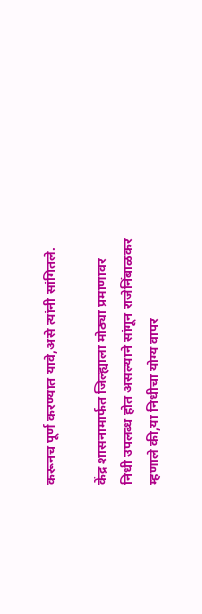करूनच पूर्ण करण्यात यावे,असे त्यांनी सांगितले.

केंद्र शासनामार्फत जिल्ह्याला मोठ्या प्रमाणावर निधी उपलब्ध होत असल्याने सांगून राजेनिंबाळकर म्हणाले की,या निधीचा योग्य वापर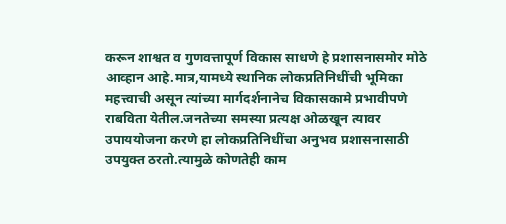करून शाश्वत व गुणवत्तापूर्ण विकास साधणे हे प्रशासनासमोर मोठे आव्हान आहे.मात्र,यामध्ये स्थानिक लोकप्रतिनिधींची भूमिका महत्त्वाची असून त्यांच्या मार्गदर्शनानेच विकासकामे प्रभावीपणे राबविता येतील.जनतेच्या समस्या प्रत्यक्ष ओळखून त्यावर उपाययोजना करणे हा लोकप्रतिनिधींचा अनुभव प्रशासनासाठी उपयुक्त ठरतो.त्यामुळे कोणतेही काम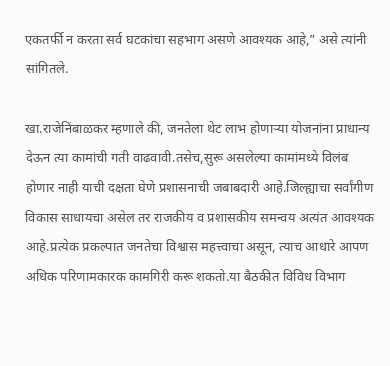एकतर्फी न करता सर्व घटकांचा सहभाग असणे आवश्यक आहे,” असे त्यांनी सांगितले.

खा.राजेनिंबाळकर म्हणाले की, जनतेला थेट लाभ होणाऱ्या योजनांना प्राधान्य देऊन त्या कामांची गती वाढवावी.तसेच,सुरू असलेल्या कामांमध्ये विलंब होणार नाही याची दक्षता घेणे प्रशासनाची जबाबदारी आहे.जिल्ह्याचा सर्वांगीण विकास साधायचा असेल तर राजकीय व प्रशासकीय समन्वय अत्यंत आवश्यक आहे.प्रत्येक प्रकल्पात जनतेचा विश्वास महत्त्वाचा असून, त्याच आधारे आपण अधिक परिणामकारक कामगिरी करू शकतो.या बैठकीत विविध विभाग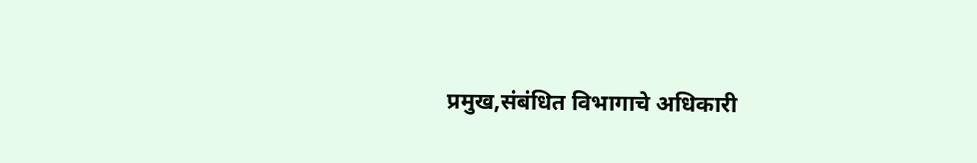प्रमुख,संबंधित विभागाचे अधिकारी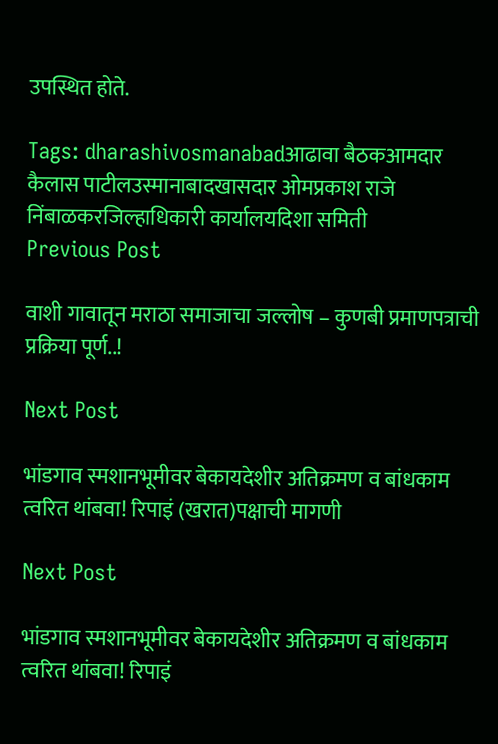उपस्थित होते.

Tags: dharashivosmanabadआढावा बैठकआमदार कैलास पाटीलउस्मानाबादखासदार ओमप्रकाश राजे निंबाळकरजिल्हाधिकारी कार्यालयदिशा समिती
Previous Post

वाशी गावातून मराठा समाजाचा जल्लोष – कुणबी प्रमाणपत्राची प्रक्रिया पूर्ण..!

Next Post

भांडगाव स्मशानभूमीवर बेकायदेशीर अतिक्रमण व बांधकाम त्वरित थांबवा! रिपाइं (खरात)पक्षाची मागणी

Next Post

भांडगाव स्मशानभूमीवर बेकायदेशीर अतिक्रमण व बांधकाम त्वरित थांबवा! रिपाइं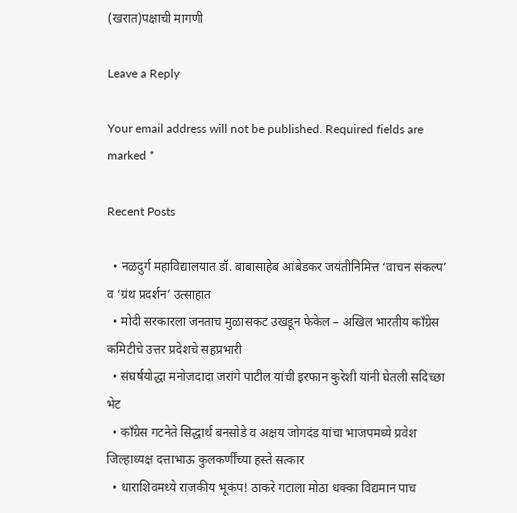(खरात)पक्षाची मागणी

Leave a Reply

Your email address will not be published. Required fields are marked *

Recent Posts

  • नळदुर्ग महाविद्यालयात डॉ. बाबासाहेब आंबेडकर जयंतीनिमित्त ‘वाचन संकल्प’ व ‘ग्रंथ प्रदर्शन’ उत्साहात
  • मोदी सरकारला जनताच मुळासकट उखडून फेकेल – अखिल भारतीय काँग्रेस कमिटीचे उत्तर प्रदेशचे सहप्रभारी
  • संघर्षयोद्धा मनोजदादा जरांगे पाटील यांची इरफान कुरेशी यांनी घेतली सदिच्छा भेट
  • काँग्रेस गटनेते सिद्धार्थ बनसोडे व अक्षय जोगदंड यांचा भाजपमध्ये प्रवेश जिल्हाध्यक्ष दत्ताभाऊ कुलकर्णींच्या हस्ते सत्कार
  • धाराशिवमध्ये राजकीय भूकंप! ठाकरे गटाला मोठा धक्का विद्यमान पाच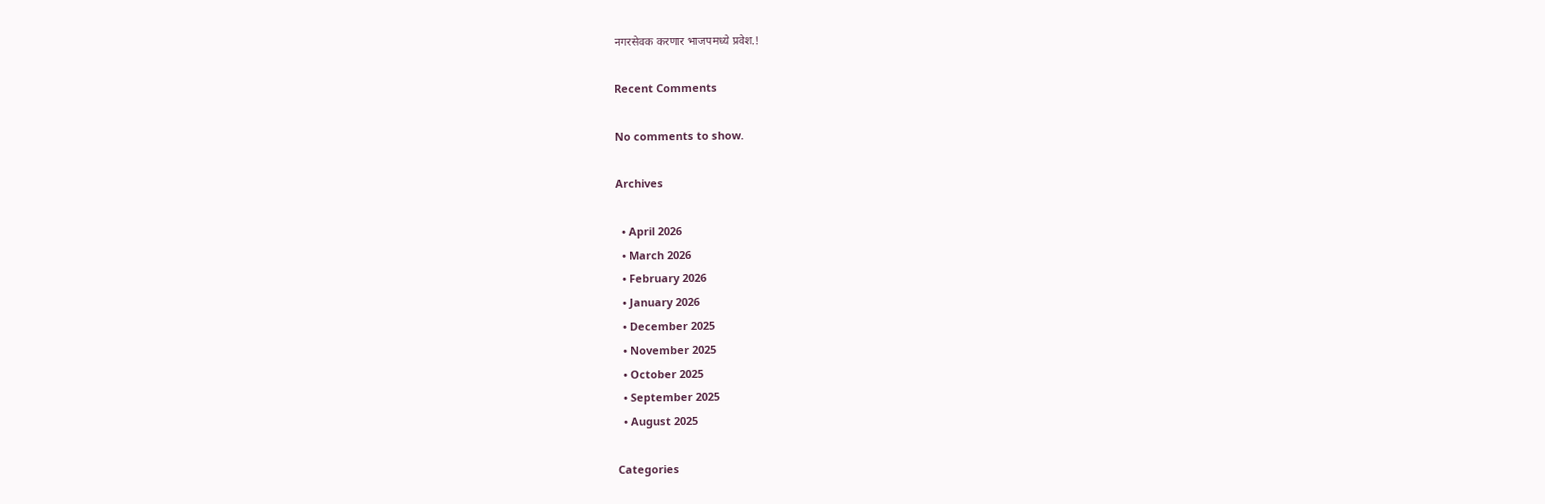नगरसेवक करणार भाजपमध्ये प्रवेश.!

Recent Comments

No comments to show.

Archives

  • April 2026
  • March 2026
  • February 2026
  • January 2026
  • December 2025
  • November 2025
  • October 2025
  • September 2025
  • August 2025

Categories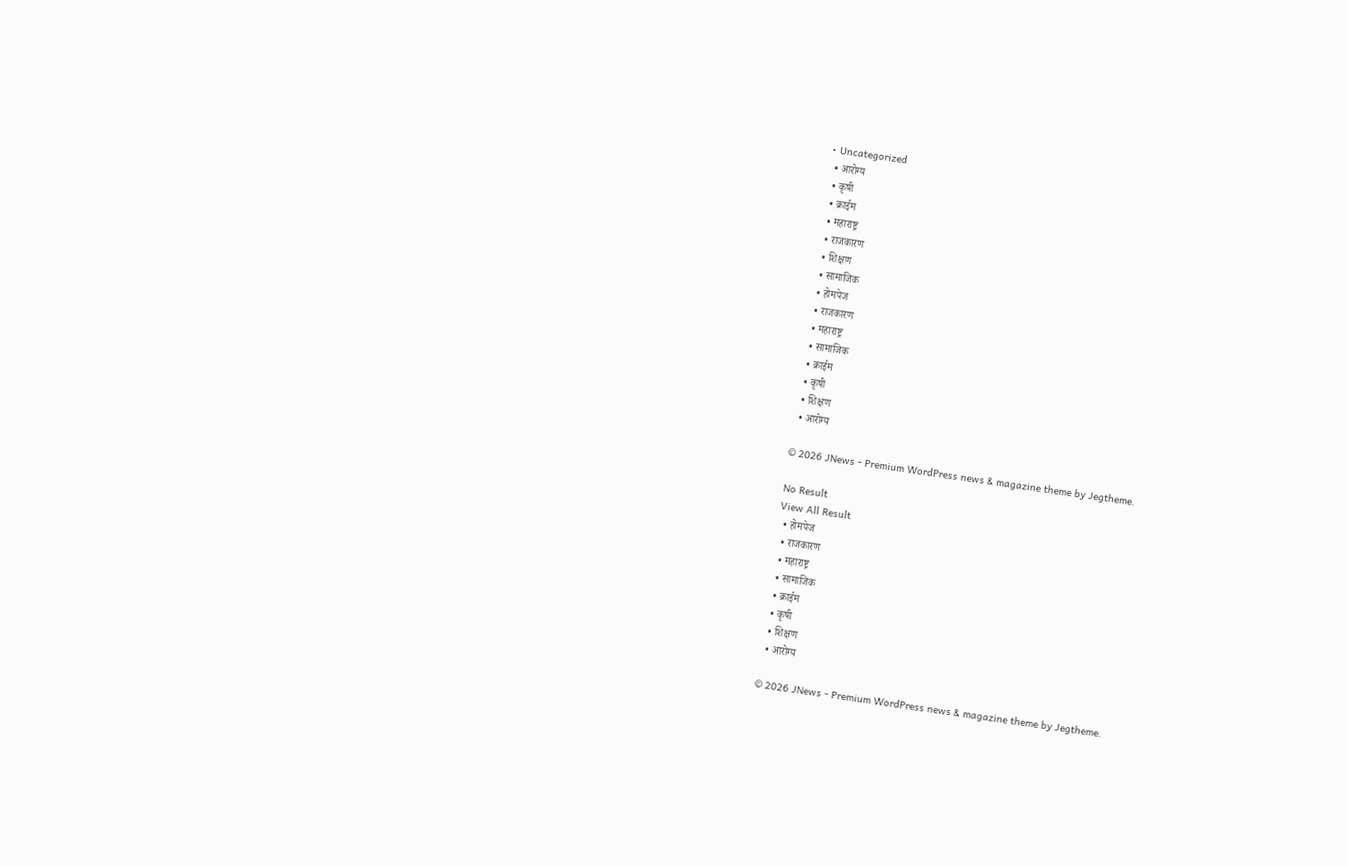• Uncategorized
  • आरोग्य
  • कृषी
  • क्राईम
  • महाराष्ट्र
  • राजकारण
  • शिक्षण
  • सामाजिक
  • होमपेज
  • राजकारण
  • महाराष्ट्र
  • सामाजिक
  • क्राईम
  • कृषी
  • शिक्षण
  • आरोग्य

© 2026 JNews - Premium WordPress news & magazine theme by Jegtheme.

No Result
View All Result
  • होमपेज
  • राजकारण
  • महाराष्ट्र
  • सामाजिक
  • क्राईम
  • कृषी
  • शिक्षण
  • आरोग्य

© 2026 JNews - Premium WordPress news & magazine theme by Jegtheme.